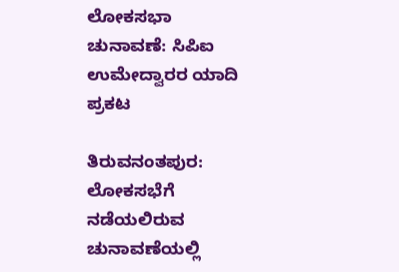ಲೋಕಸಭಾ ಚುನಾವಣೆ: ಸಿಪಿಐ ಉಮೇದ್ವಾರರ ಯಾದಿ ಪ್ರಕಟ

ತಿರುವನಂತಪುರ: ಲೋಕಸಭೆಗೆ ನಡೆಯಲಿರುವ ಚುನಾವಣೆಯಲ್ಲಿ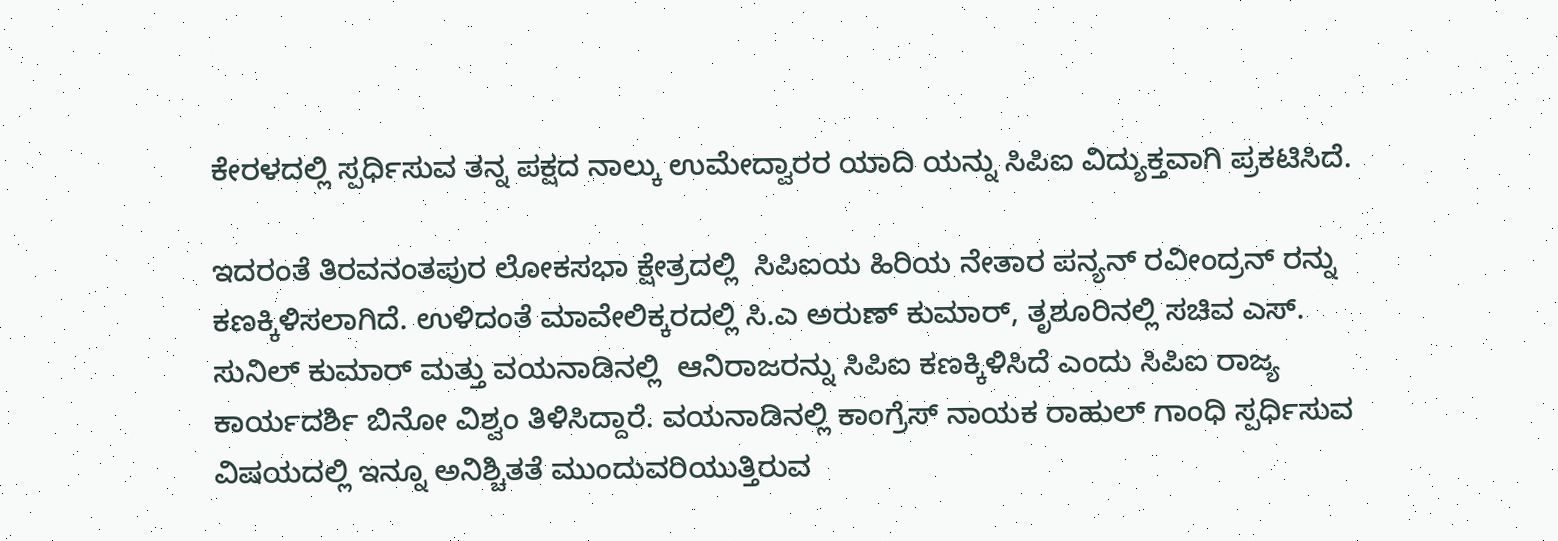ಕೇರಳದಲ್ಲಿ ಸ್ಪರ್ಧಿಸುವ ತನ್ನ ಪಕ್ಷದ ನಾಲ್ಕು ಉಮೇದ್ವಾರರ ಯಾದಿ ಯನ್ನು ಸಿಪಿಐ ವಿದ್ಯುಕ್ತವಾಗಿ ಪ್ರಕಟಿಸಿದೆ.

ಇದರಂತೆ ತಿರವನಂತಪುರ ಲೋಕಸಭಾ ಕ್ಷೇತ್ರದಲ್ಲಿ  ಸಿಪಿಐಯ ಹಿರಿಯ ನೇತಾರ ಪನ್ಯನ್ ರವೀಂದ್ರನ್ ರನ್ನು ಕಣಕ್ಕಿಳಿಸಲಾಗಿದೆ. ಉಳಿದಂತೆ ಮಾವೇಲಿಕ್ಕರದಲ್ಲಿ ಸಿ.ಎ ಅರುಣ್ ಕುಮಾರ್, ತೃಶೂರಿನಲ್ಲಿ ಸಚಿವ ಎಸ್. ಸುನಿಲ್ ಕುಮಾರ್ ಮತ್ತು ವಯನಾಡಿನಲ್ಲಿ  ಆನಿರಾಜರನ್ನು ಸಿಪಿಐ ಕಣಕ್ಕಿಳಿಸಿದೆ ಎಂದು ಸಿಪಿಐ ರಾಜ್ಯ ಕಾರ್ಯದರ್ಶಿ ಬಿನೋ ವಿಶ್ವಂ ತಿಳಿಸಿದ್ದಾರೆ. ವಯನಾಡಿನಲ್ಲಿ ಕಾಂಗ್ರೆಸ್ ನಾಯಕ ರಾಹುಲ್ ಗಾಂಧಿ ಸ್ಪರ್ಧಿಸುವ ವಿಷಯದಲ್ಲಿ ಇನ್ನೂ ಅನಿಶ್ಚಿತತೆ ಮುಂದುವರಿಯುತ್ತಿರುವ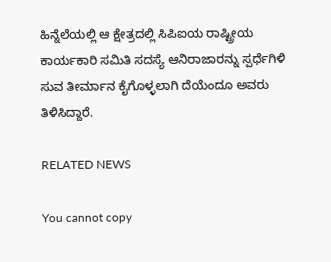ಹಿನ್ನೆಲೆಯಲ್ಲಿ ಆ ಕ್ಷೇತ್ರದಲ್ಲಿ ಸಿಪಿಐಯ ರಾಷ್ಟ್ರೀಯ ಕಾರ್ಯಕಾರಿ ಸಮಿತಿ ಸದಸ್ಯೆ ಆನಿರಾಜಾರನ್ನು ಸ್ಪರ್ಧೆಗಿಳಿ ಸುವ ತೀರ್ಮಾನ ಕೈಗೊಳ್ಳಲಾಗಿ ದೆಯೆಂದೂ ಅವರು ತಿಳಿಸಿದ್ದಾರೆ.

RELATED NEWS

You cannot copy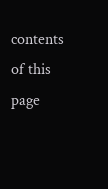contents of this page